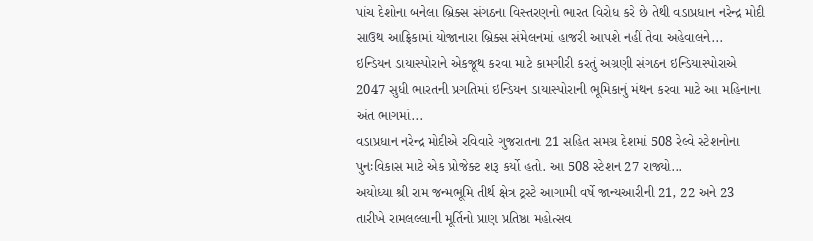પાંચ દેશોના બનેલા બ્રિક્સ સંગઠના વિસ્તરણનો ભારત વિરોધ કરે છે તેથી વડાપ્રધાન નરેન્દ્ર મોદી સાઉથ આફ્રિકામાં યોજાનારા બ્રિક્સ સંમેલનમાં હાજરી આપશે નહીં તેવા અહેવાલને...
ઇન્ડિયન ડાયાસ્પોરાને એકજૂથ કરવા માટે કામગીરી કરતું અગ્રણી સંગઠન ઇન્ડિયાસ્પોરાએ 2047 સુધી ભારતની પ્રગતિમાં ઇન્ડિયન ડાયાસ્પોરાની ભૂમિકાનું મંથન કરવા માટે આ મહિનાના અંત ભાગમાં...
વડાપ્રધાન નરેન્દ્ર મોદીએ રવિવારે ગુજરાતના 21 સહિત સમગ્ર દેશમાં 508 રેલ્વે સ્ટેશનોના પુનઃવિકાસ માટે એક પ્રોજેક્ટ શરૂ કર્યો હતો. આ 508 સ્ટેશન 27 રાજ્યો...
અયોધ્યા શ્રી રામ જન્મભૂમિ તીર્થ ક્ષેત્ર ટ્રસ્ટે આગામી વર્ષે જાન્યઆરીની 21, 22 અને 23 તારીખે રામલલ્લાની મૂર્તિનો પ્રાણ પ્રતિષ્ઠા મહોત્સવ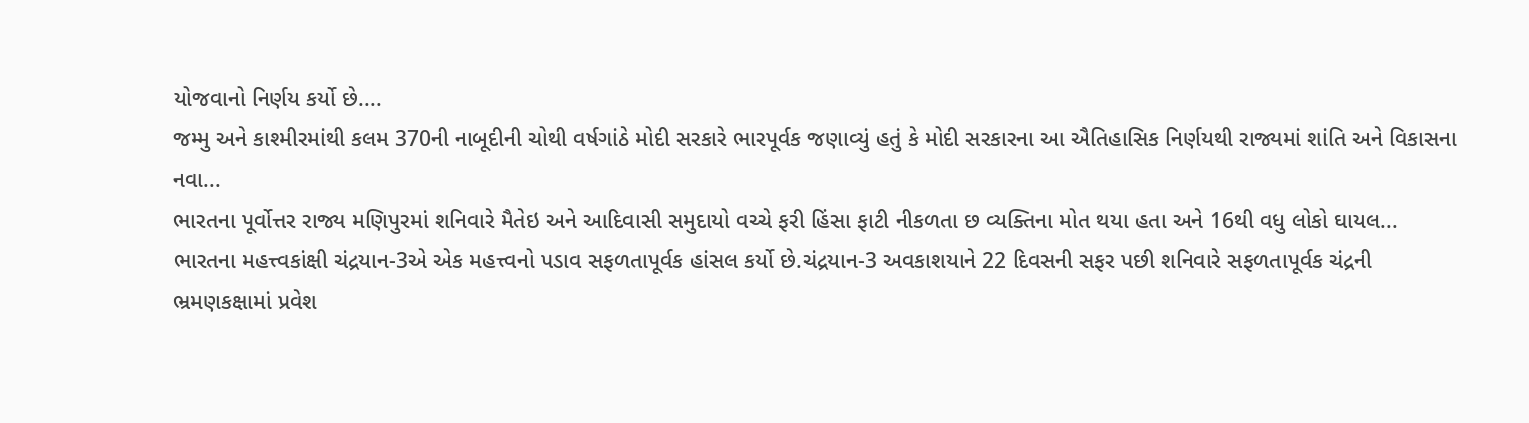યોજવાનો નિર્ણય કર્યો છે....
જમ્મુ અને કાશ્મીરમાંથી કલમ 370ની નાબૂદીની ચોથી વર્ષગાંઠે મોદી સરકારે ભારપૂર્વક જણાવ્યું હતું કે મોદી સરકારના આ ઐતિહાસિક નિર્ણયથી રાજ્યમાં શાંતિ અને વિકાસના નવા...
ભારતના પૂર્વોત્તર રાજ્ય મણિપુરમાં શનિવારે મૈતેઇ અને આદિવાસી સમુદાયો વચ્ચે ફરી હિંસા ફાટી નીકળતા છ વ્યક્તિના મોત થયા હતા અને 16થી વધુ લોકો ઘાયલ...
ભારતના મહત્ત્વકાંક્ષી ચંદ્રયાન-3એ એક મહત્ત્વનો પડાવ સફળતાપૂર્વક હાંસલ કર્યો છે.ચંદ્રયાન-3 અવકાશયાને 22 દિવસની સફર પછી શનિવારે સફળતાપૂર્વક ચંદ્રની ભ્રમણકક્ષામાં પ્રવેશ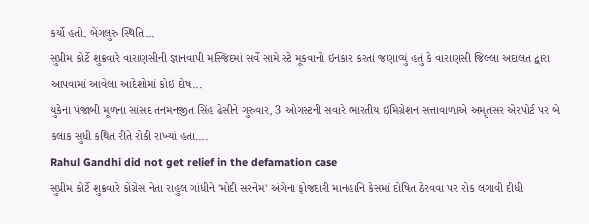કર્યો હતો. બેંગલુરુ સ્થિતિ...
સુપ્રીમ કોર્ટે શુક્રવારે વારાણસીની જ્ઞાનવાપી મસ્જિદમાં સર્વે સામે સ્ટે મૂકવાનો ઇનકાર કરતાં જણાવ્યું હતું કે વારાણસી જિલ્લા અદાલત દ્વારા આપવામાં આવેલા આદેશોમાં કોઇ દોષ...
યુકેના પંજાબી મૂળના સાંસદ તનમનજીત સિંહ ઢેસીને ગુરુવાર, 3 ઓગસ્ટની સવારે ભારતીય ઇમિગ્રેશન સત્તાવાળાએ અમૃતસર એરપોર્ટ પર બે કલાક સુધી કથિત રીતે રોકી રાખ્યાં હતા....
Rahul Gandhi did not get relief in the defamation case
સુપ્રીમ કોર્ટે શુક્રવારે કોંગ્રેસ નેતા રાહુલ ગાંધીને 'મોદી સરનેમ' અંગેના ફોજદારી માનહાનિ કેસમાં દોષિત ઠેરવવા પર રોક લગાવી દીધી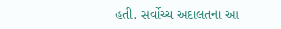હતી. સર્વોચ્ચ અદાલતના આ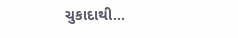ચુકાદાથી...